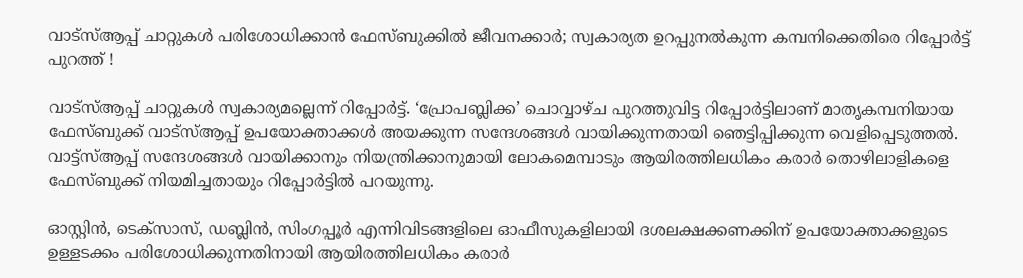വാട്‌സ്ആപ്പ് ചാറ്റുകള്‍ പരിശോധിക്കാന്‍ ഫേസ്ബുക്കില്‍ ജീവനക്കാര്‍; സ്വകാര്യത ഉറപ്പുനല്‍കുന്ന കമ്പനിക്കെതിരെ റിപ്പോര്‍ട്ട് പുറത്ത് !

വാട്‌സ്ആപ്പ് ചാറ്റുകള്‍ സ്വകാര്യമല്ലെന്ന് റിപ്പോര്‍ട്ട്. ‘പ്രോപബ്ലിക്ക’ ചൊവ്വാഴ്ച പുറത്തുവിട്ട റിപ്പോര്‍ട്ടിലാണ് മാതൃകമ്പനിയായ ഫേസ്ബുക്ക് വാട്‌സ്ആപ്പ് ഉപയോക്താക്കള്‍ അയക്കുന്ന സന്ദേശങ്ങള്‍ വായിക്കുന്നതായി ഞെട്ടിപ്പിക്കുന്ന വെളിപ്പെടുത്തല്‍. വാട്ട്സ്ആപ്പ് സന്ദേശങ്ങള്‍ വായിക്കാനും നിയന്ത്രിക്കാനുമായി ലോകമെമ്പാടും ആയിരത്തിലധികം കരാര്‍ തൊഴിലാളികളെ ഫേസ്ബുക്ക് നിയമിച്ചതായും റിപ്പോര്‍ട്ടില്‍ പറയുന്നു.

ഓസ്റ്റിന്‍, ടെക്‌സാസ്, ഡബ്ലിന്‍, സിംഗപ്പൂര്‍ എന്നിവിടങ്ങളിലെ ഓഫീസുകളിലായി ദശലക്ഷക്കണക്കിന് ഉപയോക്താക്കളുടെ ഉള്ളടക്കം പരിശോധിക്കുന്നതിനായി ആയിരത്തിലധികം കരാര്‍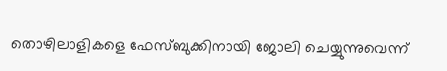തൊഴിലാളികളെ ഫേസ്ബുക്കിനായി ജോലി ചെയ്യുന്നുവെന്ന്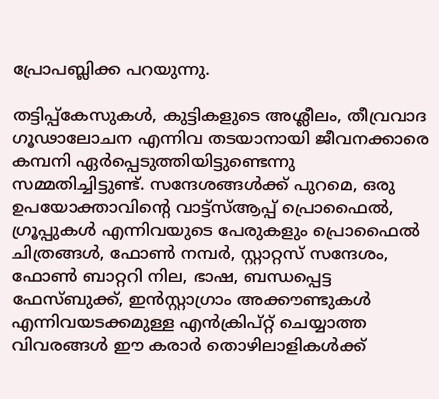പ്രോപബ്ലിക്ക പറയുന്നു.

തട്ടിപ്പ്‌കേസുകള്‍, കുട്ടികളുടെ അശ്ലീലം, തീവ്രവാദ ഗൂഢാലോചന എന്നിവ തടയാനായി ജീവനക്കാരെ കമ്പനി ഏര്‍പ്പെടുത്തിയിട്ടുണ്ടെന്നു സമ്മതിച്ചിട്ടുണ്ട്. സന്ദേശങ്ങള്‍ക്ക് പുറമെ, ഒരു ഉപയോക്താവിന്റെ വാട്ട്സ്ആപ്പ് പ്രൊഫൈല്‍, ഗ്രൂപ്പുകള്‍ എന്നിവയുടെ പേരുകളും പ്രൊഫൈല്‍ ചിത്രങ്ങള്‍, ഫോണ്‍ നമ്പര്‍, സ്റ്റാറ്റസ് സന്ദേശം, ഫോണ്‍ ബാറ്ററി നില, ഭാഷ, ബന്ധപ്പെട്ട ഫേസ്ബുക്ക്, ഇന്‍സ്റ്റാഗ്രാം അക്കൗണ്ടുകള്‍ എന്നിവയടക്കമുള്ള എന്‍ക്രിപ്റ്റ് ചെയ്യാത്ത വിവരങ്ങള്‍ ഈ കരാര്‍ തൊഴിലാളികള്‍ക്ക്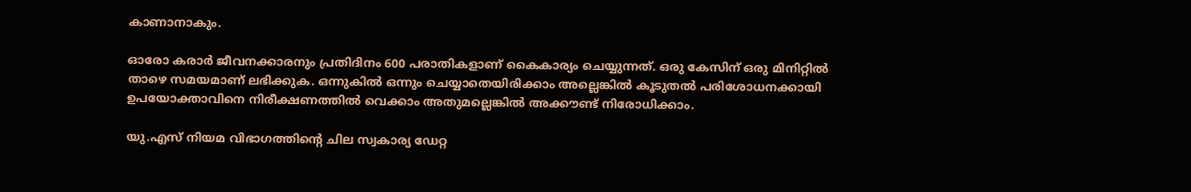കാണാനാകും.

ഓരോ കരാര്‍ ജീവനക്കാരനും പ്രതിദിനം 600 പരാതികളാണ് കൈകാര്യം ചെയ്യുന്നത്. ഒരു കേസിന് ഒരു മിനിറ്റില്‍ താഴെ സമയമാണ് ലഭിക്കുക. ഒന്നുകില്‍ ഒന്നും ചെയ്യാതെയിരിക്കാം അല്ലെങ്കില്‍ കൂടുതല്‍ പരിശോധനക്കായി ഉപയോക്താവിനെ നിരീക്ഷണത്തില്‍ വെക്കാം അതുമല്ലെങ്കില്‍ അക്കൗണ്ട് നിരോധിക്കാം.

യു.എസ് നിയമ വിഭാഗത്തിന്റെ ചില സ്വകാര്യ ഡേറ്റ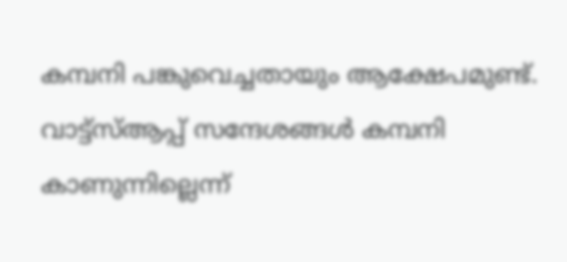കമ്പനി പങ്കുവെച്ചതായും ആക്ഷേപമുണ്ട്. വാട്ട്സ്ആപ്പ് സന്ദേശങ്ങള്‍ കമ്പനി കാണുന്നില്ലെന്ന്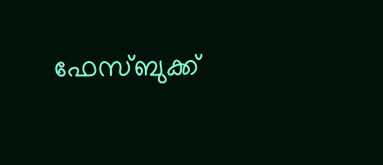ഫേസ്ബുക്ക്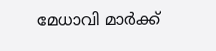മേധാവി മാര്‍ക്ക്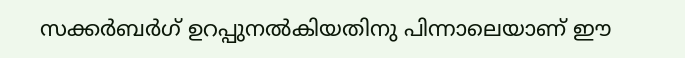സക്കര്‍ബര്‍ഗ് ഉറപ്പുനല്‍കിയതിനു പിന്നാലെയാണ് ഈ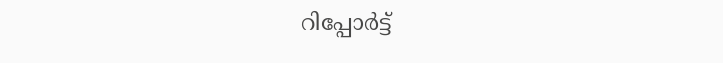റിപ്പോര്‍ട്ട്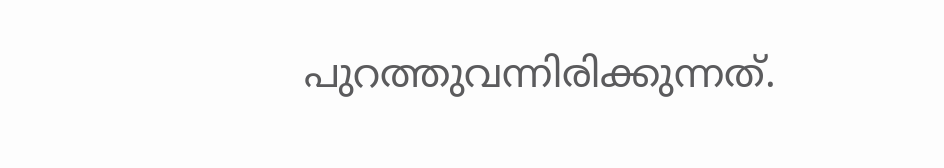പുറത്തുവന്നിരിക്കുന്നത്.